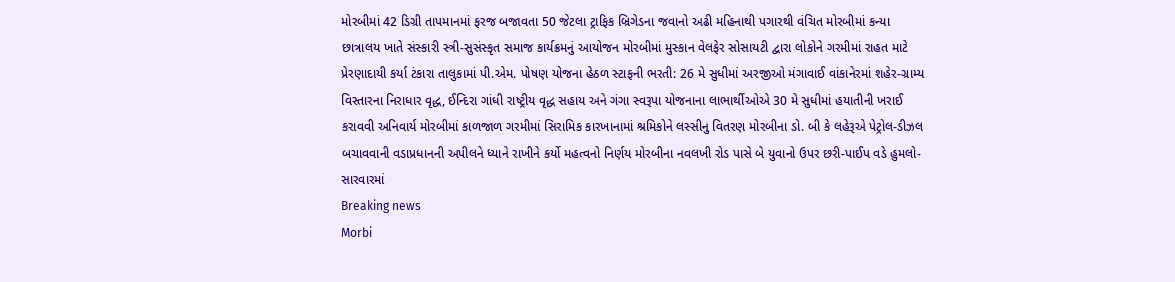મોરબીમાં 42 ડિગ્રી તાપમાનમાં ફરજ બજાવતા 50 જેટલા ટ્રાફિક બ્રિગેડના જવાનો અઢી મહિનાથી પગારથી વંચિત મોરબીમાં કન્યા છાત્રાલય ખાતે સંસ્કારી સ્ત્રી-સુસંસ્કૃત સમાજ કાર્યક્રમનું આયોજન મોરબીમાં મુસ્કાન વેલફેર સોસાયટી દ્વારા લોકોને ગરમીમાં રાહત માટે પ્રેરણાદાયી કર્યા ટંકારા તાલુકામાં પી.એમ. પોષણ યોજના હેઠળ સ્ટાફની ભરતી: 26 મે સુધીમાં અરજીઓ મંગાવાઈ વાંકાનેરમાં શહેર-ગ્રામ્ય વિસ્તારના નિરાધાર વૃદ્ધ, ઈન્દિરા ગાંધી રાષ્ટ્રીય વૃદ્ધ સહાય અને ગંગા સ્વરૂપા યોજનાના લાભાર્થીઓએ 30 મે સુધીમાં હયાતીની ખરાઈ કરાવવી અનિવાર્ય મોરબીમાં કાળજાળ ગરમીમાં સિરામિક કારખાનામાં શ્રમિકોને લસ્સીનુ વિતરણ મોરબીના ડો. બી કે લહેરૂએ પેટ્રોલ-ડીઝલ બચાવવાની વડાપ્રધાનની અપીલને ધ્યાને રાખીને કર્યો મહત્વનો નિર્ણય મોરબીના નવલખી રોડ પાસે બે યુવાનો ઉપર છરી-પાઈપ વડે હુમલો-સારવારમાં
Breaking news
Morbi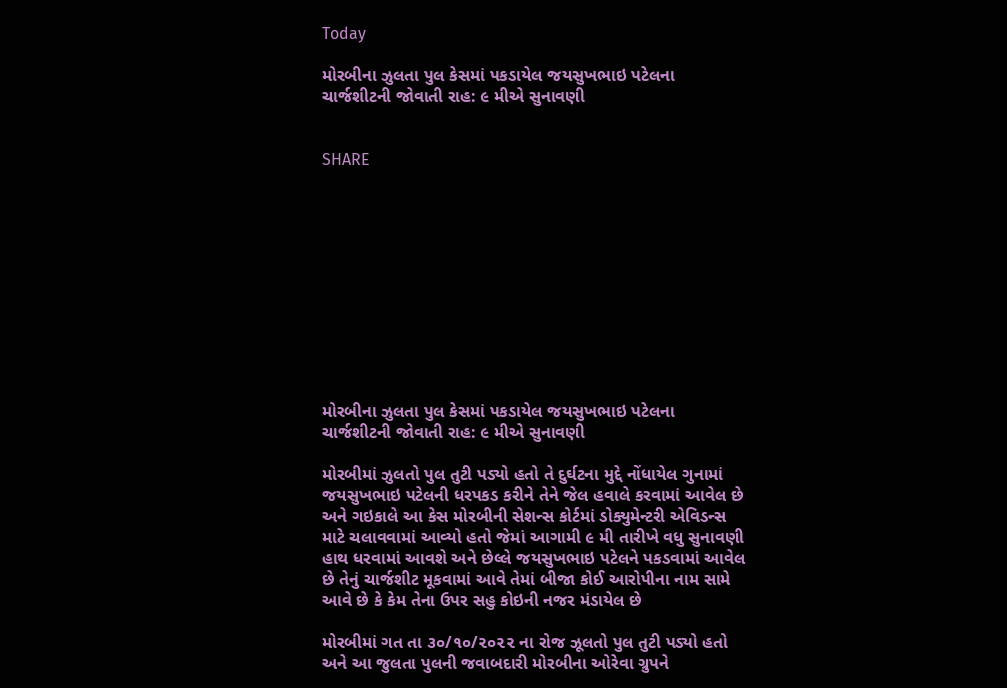Today

મોરબીના ઝુલતા પુલ કેસમાં પકડાયેલ જયસુખભાઇ પટેલના ચાર્જશીટની જોવાતી રાહ: ૯ મીએ સુનાવણી


SHARE











મોરબીના ઝુલતા પુલ કેસમાં પકડાયેલ જયસુખભાઇ પટેલના ચાર્જશીટની જોવાતી રાહ: ૯ મીએ સુનાવણી

મોરબીમાં ઝુલતો પુલ તુટી પડ્યો હતો તે દુર્ઘટના મુદ્દે નોંધાયેલ ગુનામાં જયસુખભાઇ પટેલની ધરપકડ કરીને તેને જેલ હવાલે કરવામાં આવેલ છે અને ગઇકાલે આ કેસ મોરબીની સેશન્સ કોર્ટમાં ડોક્યુમેન્ટરી એવિડન્સ માટે ચલાવવામાં આવ્યો હતો જેમાં આગામી ૯ મી તારીખે વધુ સુનાવણી હાથ ધરવામાં આવશે અને છેલ્લે જયસુખભાઇ પટેલને પકડવામાં આવેલ છે તેનું ચાર્જશીટ મૂકવામાં આવે તેમાં બીજા કોઈ આરોપીના નામ સામે આવે છે કે કેમ તેના ઉપર સહુ કોઇની નજર મંડાયેલ છે

મોરબીમાં ગત તા ૩૦/૧૦/૨૦૨૨ ના રોજ ઝૂલતો પુલ તુટી પડ્યો હતો અને આ જુલતા પુલની જવાબદારી મોરબીના ઓરેવા ગ્રુપને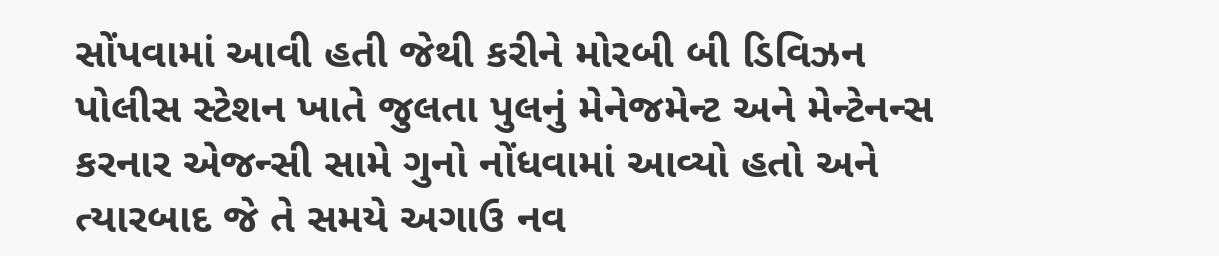સોંપવામાં આવી હતી જેથી કરીને મોરબી બી ડિવિઝન પોલીસ સ્ટેશન ખાતે જુલતા પુલનું મેનેજમેન્ટ અને મેન્ટેનન્સ કરનાર એજન્સી સામે ગુનો નોંધવામાં આવ્યો હતો અને ત્યારબાદ જે તે સમયે અગાઉ નવ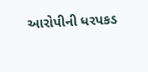આરોપીની ધરપકડ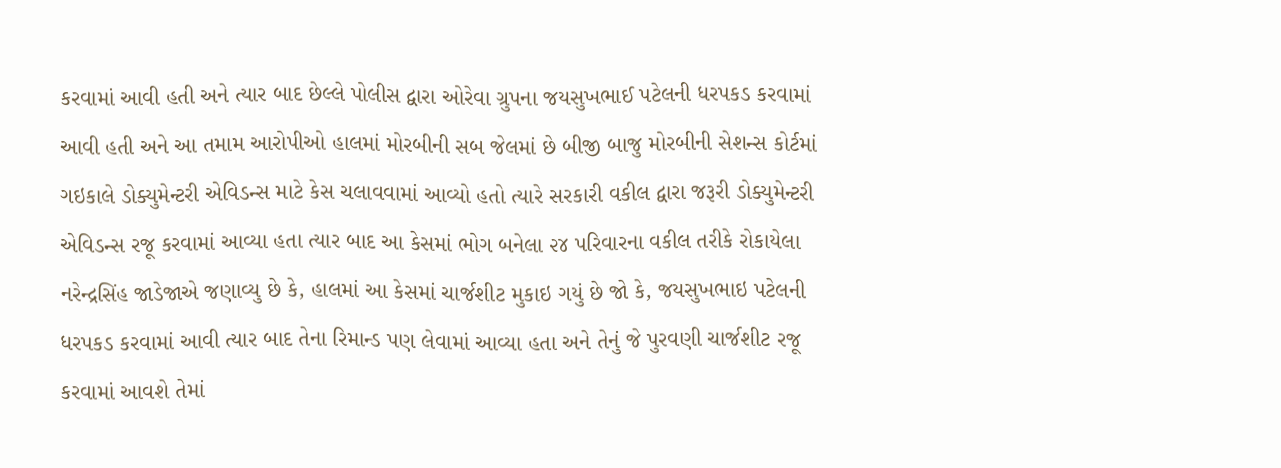કરવામાં આવી હતી અને ત્યાર બાદ છેલ્લે પોલીસ દ્વારા ઓરેવા ગ્રુપના જયસુખભાઈ પટેલની ધરપકડ કરવામાં આવી હતી અને આ તમામ આરોપીઓ હાલમાં મોરબીની સબ જેલમાં છે બીજી બાજુ મોરબીની સેશન્સ કોર્ટમાં ગઇકાલે ડોક્યુમેન્ટરી એવિડન્સ માટે કેસ ચલાવવામાં આવ્યો હતો ત્યારે સરકારી વકીલ દ્વારા જરૂરી ડોક્યુમેન્ટરી એવિડન્સ રજૂ કરવામાં આવ્યા હતા ત્યાર બાદ આ કેસમાં ભોગ બનેલા ૨૪ પરિવારના વકીલ તરીકે રોકાયેલા નરેન્દ્રસિંહ જાડેજાએ જણાવ્યુ છે કે, હાલમાં આ કેસમાં ચાર્જશીટ મુકાઇ ગયું છે જો કે, જયસુખભાઇ પટેલની ધરપકડ કરવામાં આવી ત્યાર બાદ તેના રિમાન્ડ પણ લેવામાં આવ્યા હતા અને તેનું જે પુરવણી ચાર્જશીટ રજૂ કરવામાં આવશે તેમાં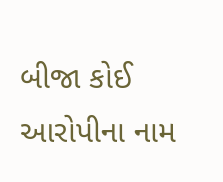બીજા કોઈ આરોપીના નામ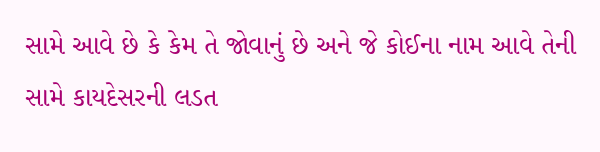સામે આવે છે કે કેમ તે જોવાનું છે અને જે કોઈના નામ આવે તેની સામે કાયદેસરની લડત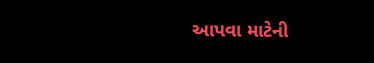આપવા માટેની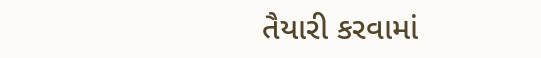તૈયારી કરવામાં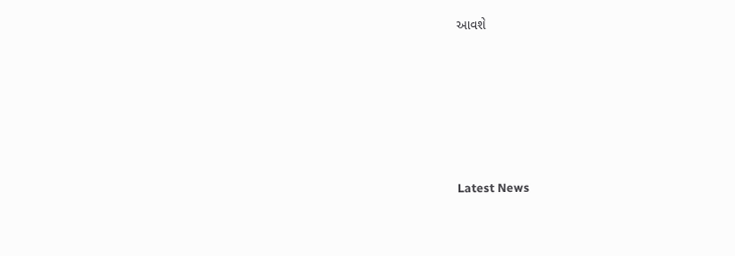આવશે






Latest News